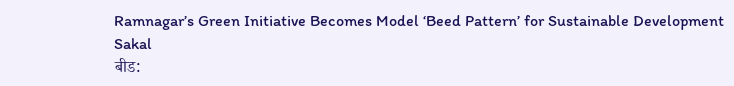Ramnagar’s Green Initiative Becomes Model ‘Beed Pattern’ for Sustainable Development
Sakal
बीड: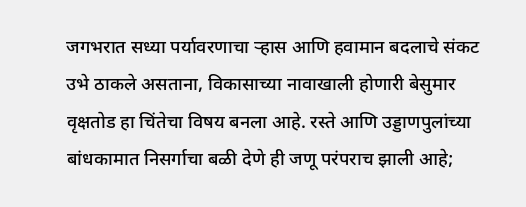जगभरात सध्या पर्यावरणाचा ऱ्हास आणि हवामान बदलाचे संकट उभे ठाकले असताना, विकासाच्या नावाखाली होणारी बेसुमार वृक्षतोड हा चिंतेचा विषय बनला आहे. रस्ते आणि उड्डाणपुलांच्या बांधकामात निसर्गाचा बळी देणे ही जणू परंपराच झाली आहे;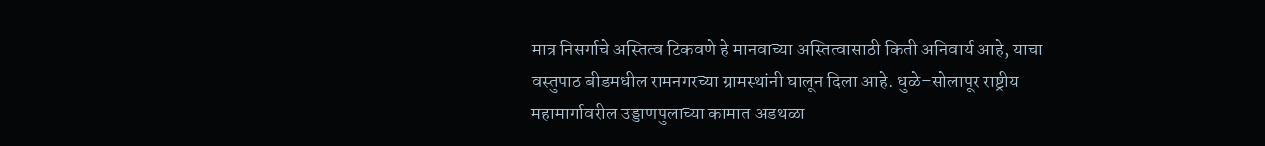मात्र निसर्गाचे अस्तित्व टिकवणे हे मानवाच्या अस्तित्वासाठी किती अनिवार्य आहे, याचा वस्तुपाठ बीडमधील रामनगरच्या ग्रामस्थांनी घालून दिला आहे. धुळे–सोलापूर राष्ट्रीय महामार्गावरील उड्डाणपुलाच्या कामात अडथळा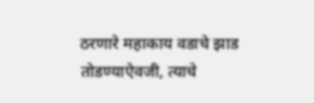ठरणारे महाकाय वडाचे झाड तोडण्याऐवजी, त्याचे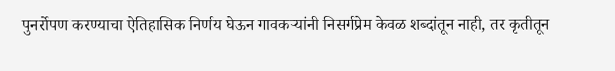पुनर्रोपण करण्याचा ऐतिहासिक निर्णय घेऊन गावकऱ्यांनी निसर्गप्रेम केवळ शब्दांतून नाही, तर कृतीतून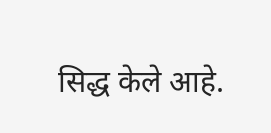सिद्ध केले आहे.